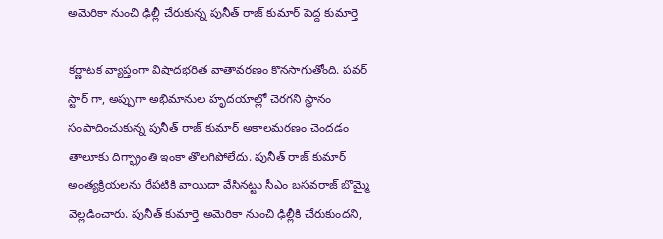అమెరికా నుంచి ఢిల్లీ చేరుకున్న పునీత్ రాజ్ కుమార్ పెద్ద కుమార్తె

కర్ణాటక వ్యాప్తంగా విషాదభరిత వాతావరణం కొనసాగుతోంది. పవర్ స్టార్ గా, అప్పుగా అభిమానుల హృదయాల్లో చెరగని స్థానం సంపాదించుకున్న పునీత్ రాజ్ కుమార్ అకాలమరణం చెందడం తాలూకు దిగ్భ్రాంతి ఇంకా తొలగిపోలేదు. పునీత్ రాజ్ కుమార్ అంత్యక్రియలను రేపటికి వాయిదా వేసినట్టు సీఎం బసవరాజ్ బొమ్మై వెల్లడించారు. పునీత్ కుమార్తె అమెరికా నుంచి ఢిల్లీకి చేరుకుందని,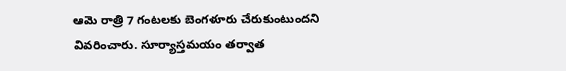ఆమె రాత్రి 7 గంటలకు బెంగళూరు చేరుకుంటుందని వివరించారు. సూర్యాస్తమయం తర్వాత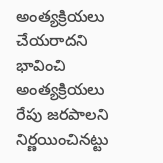అంత్యక్రియలు చేయరాదని భావించి అంత్యక్రియలు రేపు జరపాలని నిర్ణయించినట్టు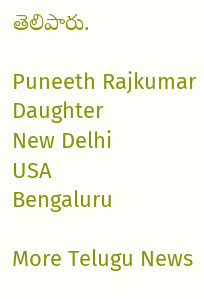తెలిపారు.

Puneeth Rajkumar
Daughter
New Delhi
USA
Bengaluru

More Telugu News